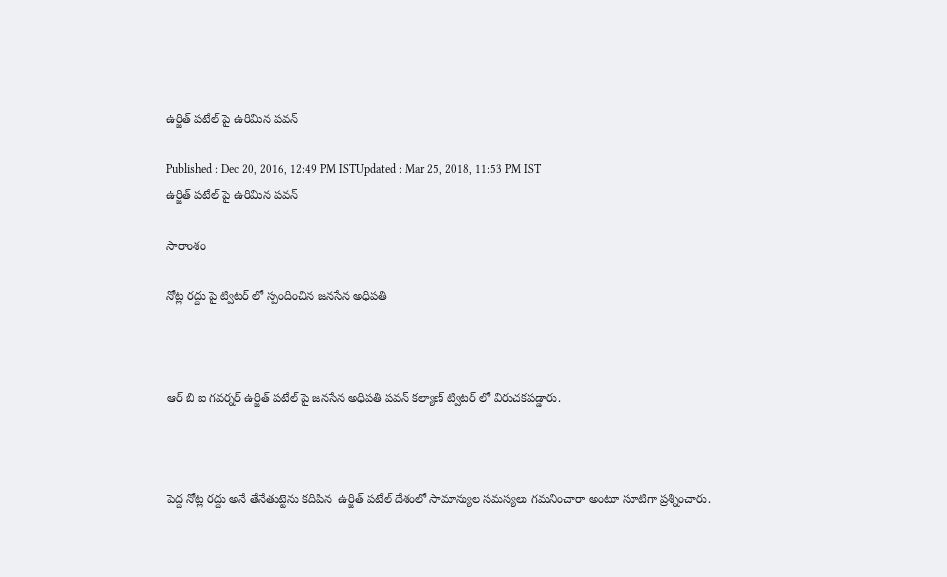ఉర్జిత్ పటేల్ పై ఉరిమిన పవన్

Published : Dec 20, 2016, 12:49 PM ISTUpdated : Mar 25, 2018, 11:53 PM IST
ఉర్జిత్ పటేల్ పై ఉరిమిన పవన్

సారాంశం

నోట్ల రద్దు పై ట్విటర్ లో స్పందించిన జనసేన అధిపతి



ఆర్ బి ఐ గవర్నర్ ఉర్జిత్ పటేల్ పై జనసేన అధిపతి పవన్ కల్యాణ్ ట్విటర్ లో విరుచకపడ్డారు.



పెద్ద నోట్ల రద్దు అనే తేనేతుట్టెను కదిపిన  ఉర్జిత్ పటేల్ దేశంలో సామాన్యుల సమస్యలు గమనించారా అంటూ సూటిగా ప్రశ్నించారు.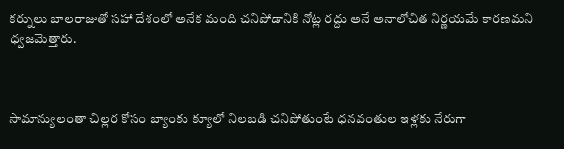కర్నులు బాలరాజుతో సహా దేశంలో అనేక మంది చనిపోడానికి నోట్ల రద్దు అనే అనాలోచిత నిర్ణయమే కారణమని ధ్వజమెత్తారు.



సామాన్యులంతా చిల్లర కోసం బ్యాంకు క్యూలో నిలబడి చనిపోతుంటే ధనవంతుల ఇళ్లకు నేరుగా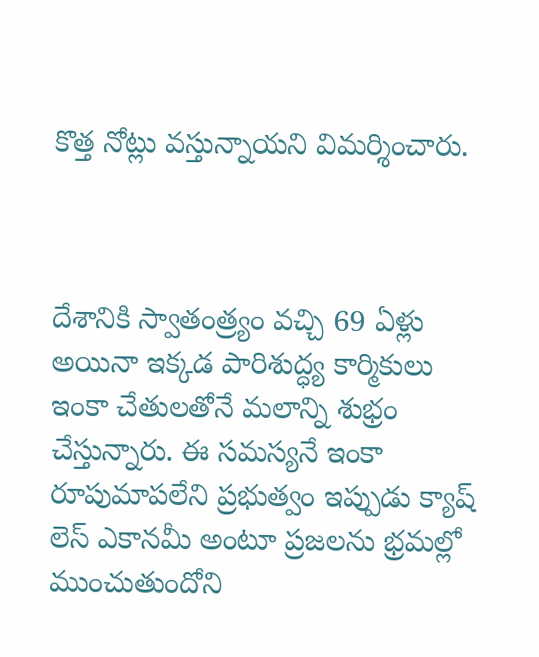కొత్త నోట్లు వస్తున్నాయని విమర్శించారు.



దేశానికి స్వాతంత్ర్యం వచ్చి 69 ఏళ్లు అయినా ఇక్కడ పారిశుద్ధ్య కార్మికులు ఇంకా చేతులతోనే మలాన్ని శుభ్రం చేస్తున్నారు. ఈ సమస్యనే ఇంకా రూపుమాపలేని ప్రభుత్వం ఇప్పుడు క్యాష్ లెస్ ఎకానమీ అంటూ ప్రజలను భ్రమల్లో ముంచుతుందోని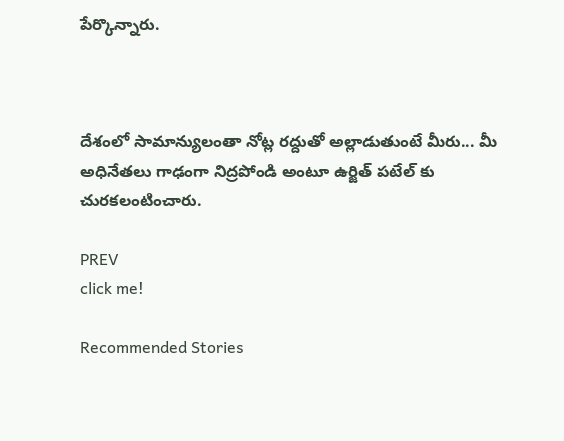పేర్కొన్నారు.



దేశంలో సామాన్యులంతా నోట్ల రద్దుతో అల్లాడుతుంటే మీరు... మీ అధినేతలు గాఢంగా నిద్రపోండి అంటూ ఉర్జిత్ పటేల్ కు చురకలంటించారు.

PREV
click me!

Recommended Stories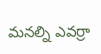మనల్ని ఎవర్రా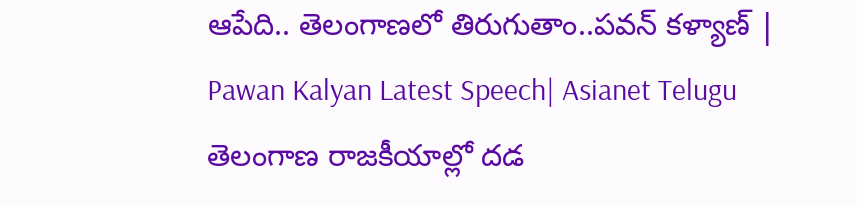ఆపేది.. తెలంగాణలో తిరుగుతాం..పవన్ కళ్యాణ్ | Pawan Kalyan Latest Speech| Asianet Telugu
తెలంగాణ రాజకీయాల్లో దడ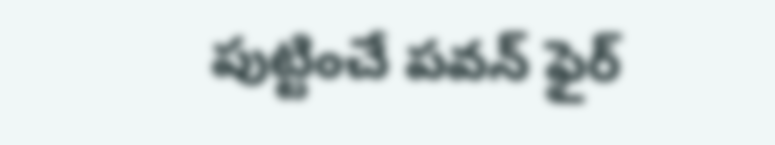పుట్టించే పవన్ ఫైర్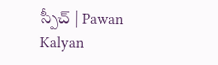స్పీచ్ | Pawan Kalyan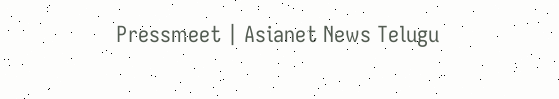Pressmeet | Asianet News Telugu